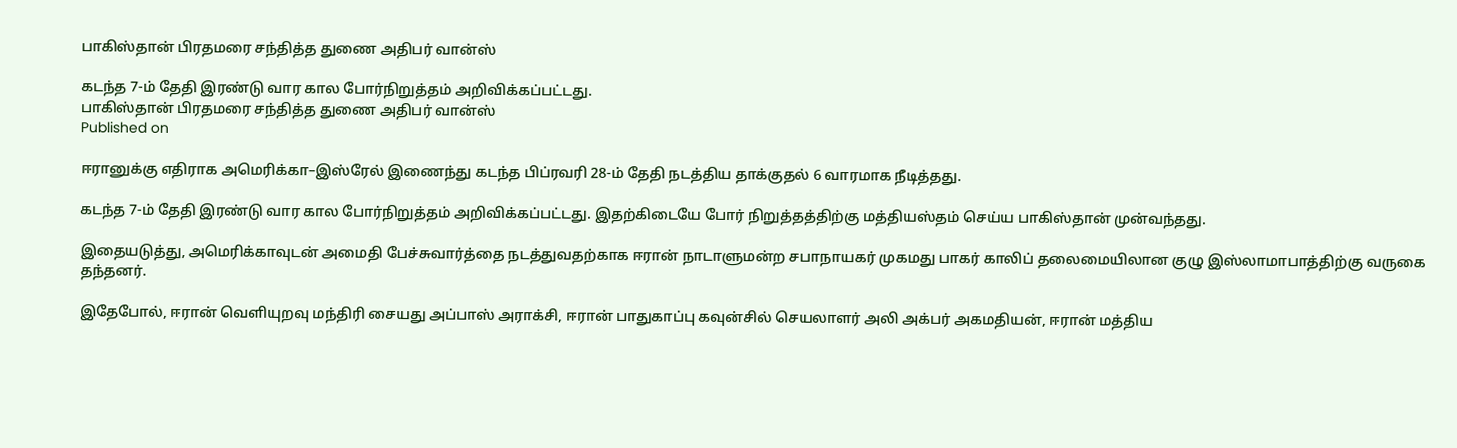பாகிஸ்தான் பிரதமரை சந்தித்த துணை அதிபர் வான்ஸ்

கடந்த 7-ம் தேதி இரண்டு வார கால போர்நிறுத்தம் அறிவிக்கப்பட்டது.
பாகிஸ்தான் பிரதமரை சந்தித்த துணை அதிபர் வான்ஸ்
Published on

ஈரானுக்கு எதிராக அமெரிக்கா–இஸ்ரேல் இணைந்து கடந்த பிப்ரவரி 28-ம் தேதி நடத்திய தாக்குதல் 6 வாரமாக நீடித்தது.

கடந்த 7-ம் தேதி இரண்டு வார கால போர்நிறுத்தம் அறிவிக்கப்பட்டது. இதற்கிடையே போர் நிறுத்தத்திற்கு மத்தியஸ்தம் செய்ய பாகிஸ்தான் முன்வந்தது.

இதையடுத்து, அமெரிக்காவுடன் அமைதி பேச்சுவார்த்தை நடத்துவதற்காக ஈரான் நாடாளுமன்ற சபாநாயகர் முகமது பாகர் காலிப் தலைமையிலான குழு இஸ்லாமாபாத்திற்கு வருகை தந்தனர்.

இதேபோல், ஈரான் வெளியுறவு மந்திரி சையது அப்பாஸ் அராக்சி, ஈரான் பாதுகாப்பு கவுன்சில் செயலாளர் அலி அக்பர் அகமதியன், ஈரான் மத்திய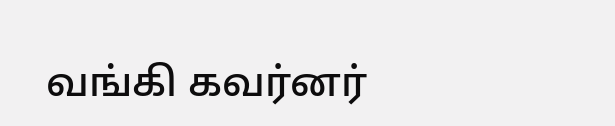வங்கி கவர்னர்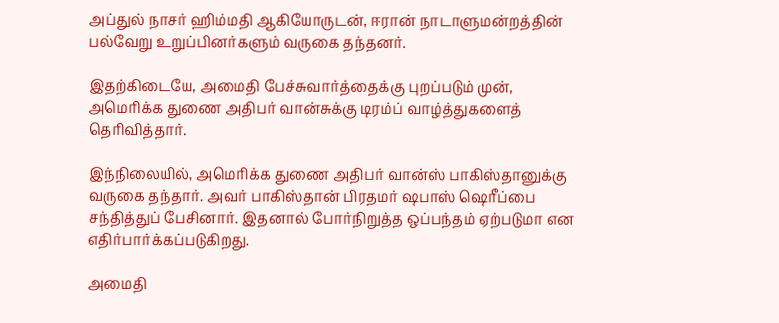அப்துல் நாசர் ஹிம்மதி ஆகியோருடன், ஈரான் நாடாளுமன்றத்தின் பல்வேறு உறுப்பினர்களும் வருகை தந்தனர்.

இதற்கிடையே, அமைதி பேச்சுவார்த்தைக்கு புறப்படும் முன், அமெரிக்க துணை அதிபர் வான்சுக்கு டிரம்ப் வாழ்த்துகளைத் தெரிவித்தார்.

இந்நிலையில், அமெரிக்க துணை அதிபர் வான்ஸ் பாகிஸ்தானுக்கு வருகை தந்தார். அவர் பாகிஸ்தான் பிரதமர் ஷபாஸ் ஷெரீப்பை சந்தித்துப் பேசினார். இதனால் போர்நிறுத்த ஒப்பந்தம் ஏற்படுமா என எதிர்பார்க்கப்படுகிறது.

அமைதி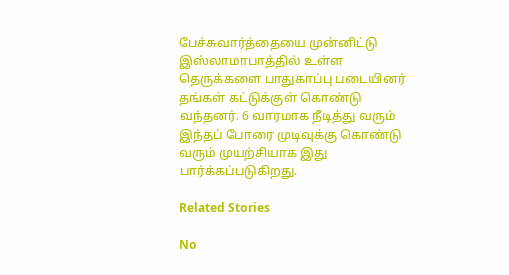பேச்சுவார்த்தையை முன்னிட்டு இஸ்லாமாபாத்தில் உள்ள தெருக்களை பாதுகாப்பு படையினர் தங்கள் கட்டுக்குள் கொண்டு வந்தனர். 6 வாரமாக நீடித்து வரும் இந்தப் போரை முடிவுக்கு கொண்டு வரும் முயற்சியாக இது பார்க்கப்படுகிறது.

Related Stories

No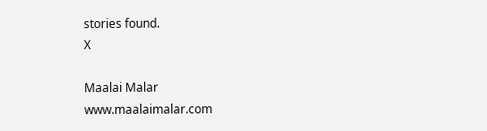stories found.
X

Maalai Malar
www.maalaimalar.com